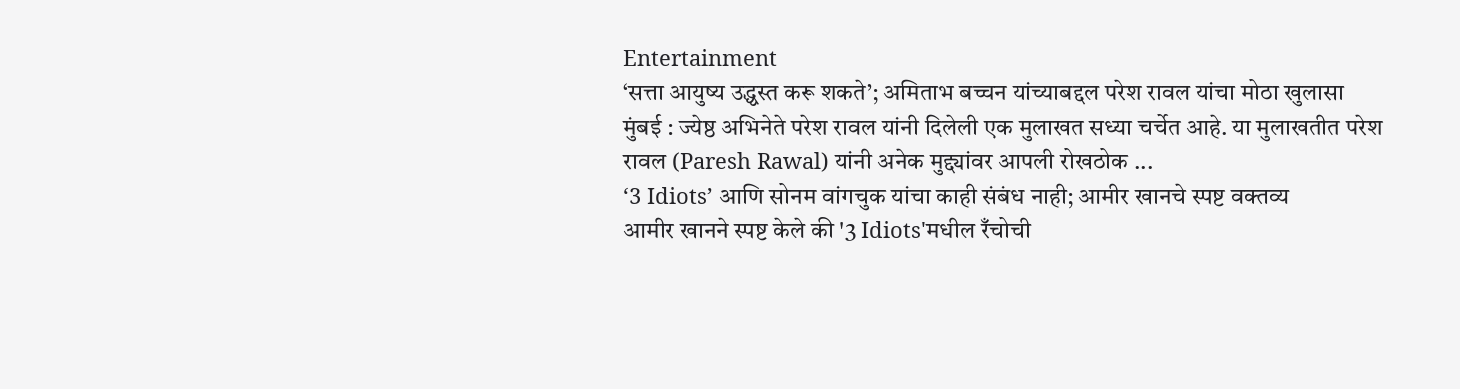Entertainment
‘सत्ता आयुष्य उद्ध्वस्त करू शकते’; अमिताभ बच्चन यांच्याबद्दल परेश रावल यांचा मोठा खुलासा
मुंबई : ज्येष्ठ अभिनेते परेश रावल यांनी दिलेली एक मुलाखत सध्या चर्चेत आहे. या मुलाखतीत परेश रावल (Paresh Rawal) यांनी अनेक मुद्द्यांवर आपली रोखठोक ...
‘3 Idiots’ आणि सोनम वांगचुक यांचा काही संबंध नाही; आमीर खानचे स्पष्ट वक्तव्य
आमीर खानने स्पष्ट केले की '3 Idiots'मधील रँचोची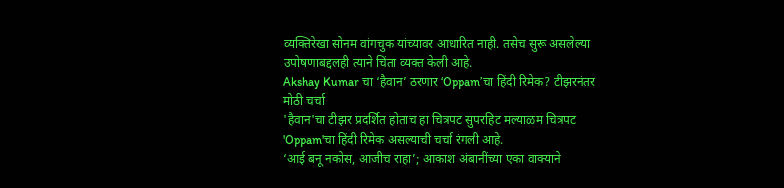व्यक्तिरेखा सोनम वांगचुक यांच्यावर आधारित नाही. तसेच सुरू असलेल्या उपोषणाबद्दलही त्याने चिंता व्यक्त केली आहे.
Akshay Kumar चा ‘हैवान’ ठरणार ‘Oppam’चा हिंदी रिमेक? टीझरनंतर मोठी चर्चा
'हैवान'चा टीझर प्रदर्शित होताच हा चित्रपट सुपरहिट मल्याळम चित्रपट 'Oppam'चा हिंदी रिमेक असल्याची चर्चा रंगली आहे.
‘आई बनू नकोस, आजीच राहा’; आकाश अंबानींच्या एका वाक्याने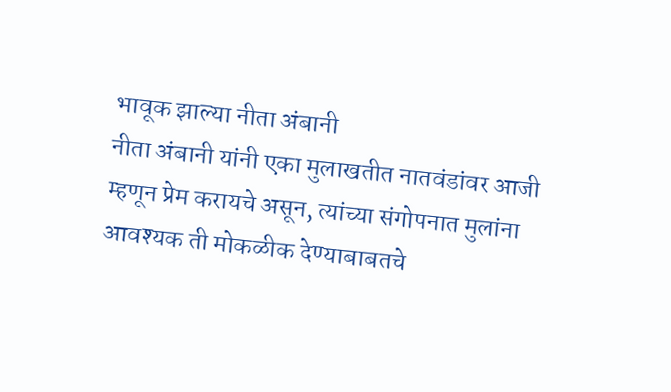भावूक झाल्या नीता अंबानी
नीता अंबानी यांनी एका मुलाखतीत नातवंडांवर आजी म्हणून प्रेम करायचे असून, त्यांच्या संगोपनात मुलांना आवश्यक ती मोकळीक देण्याबाबतचे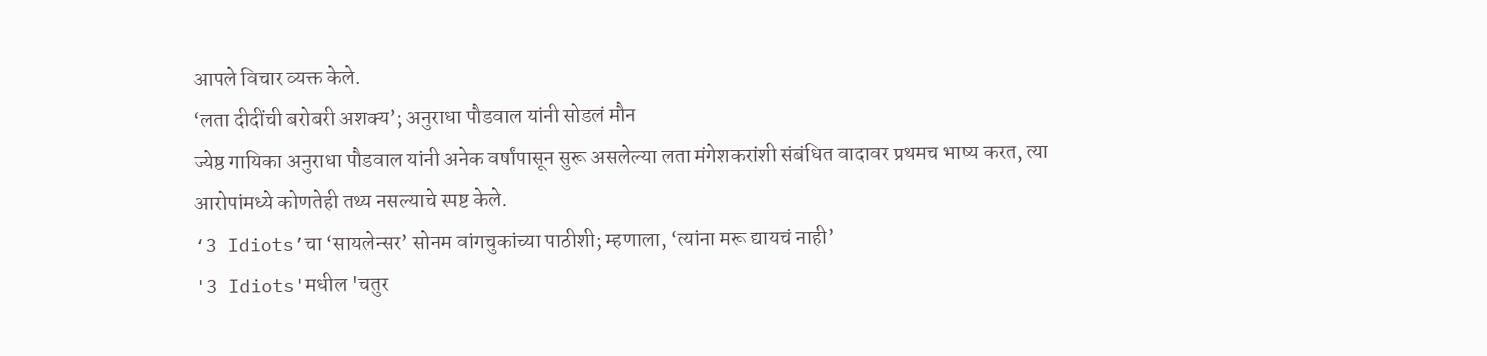आपले विचार व्यक्त केले.
‘लता दीदींची बरोबरी अशक्य’; अनुराधा पौडवाल यांनी सोडलं मौन
ज्येष्ठ गायिका अनुराधा पौडवाल यांनी अनेक वर्षांपासून सुरू असलेल्या लता मंगेशकरांशी संबंधित वादावर प्रथमच भाष्य करत, त्या आरोपांमध्ये कोणतेही तथ्य नसल्याचे स्पष्ट केले.
‘3 Idiots’चा ‘सायलेन्सर’ सोनम वांगचुकांच्या पाठीशी; म्हणाला, ‘त्यांना मरू द्यायचं नाही’
'3 Idiots'मधील 'चतुर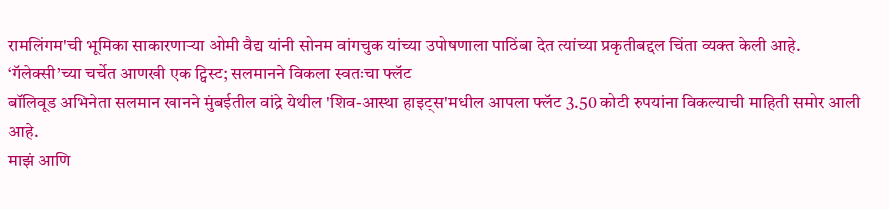रामलिंगम'ची भूमिका साकारणाऱ्या ओमी वैद्य यांनी सोनम वांगचुक यांच्या उपोषणाला पाठिंबा देत त्यांच्या प्रकृतीबद्दल चिंता व्यक्त केली आहे.
‘गॅलेक्सी’च्या चर्चेत आणखी एक ट्विस्ट; सलमानने विकला स्वतःचा फ्लॅट
बॉलिवूड अभिनेता सलमान खानने मुंबईतील वांद्रे येथील 'शिव-आस्था हाइट्स'मधील आपला फ्लॅट 3.50 कोटी रुपयांना विकल्याची माहिती समोर आली आहे.
माझं आणि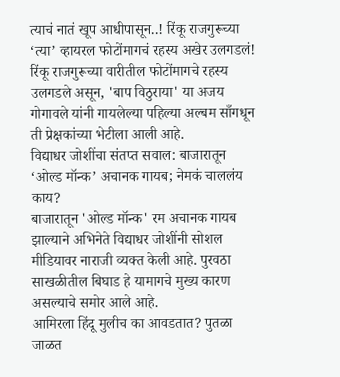त्याचं नातं खूप आधीपासून..! रिंकू राजगुरूच्या ‘त्या’ व्हायरल फोटोंमागचं रहस्य अखेर उलगडलं!
रिंकू राजगुरूच्या वारीतील फोटोंमागचे रहस्य उलगडले असून, 'बाप विठुराया' या अजय गोगावले यांनी गायलेल्या पहिल्या अल्बम साँगधून ती प्रेक्षकांच्या भेटीला आली आहे.
विद्याधर जोशींचा संतप्त सवाल: बाजारातून ‘ओल्ड मॉन्क’ अचानक गायब; नेमकं चाललंय काय?
बाजारातून 'ओल्ड मॉन्क' रम अचानक गायब झाल्याने अभिनेते विद्याधर जोशींनी सोशल मीडियावर नाराजी व्यक्त केली आहे. पुरवठा साखळीतील बिघाड हे यामागचे मुख्य कारण असल्याचे समोर आले आहे.
आमिरला हिंदू मुलीच का आवडतात? पुतळा जाळत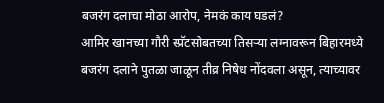बजरंग दलाचा मोठा आरोप, नेमकं काय घडलं?
आमिर खानच्या गौरी स्प्रॅटसोबतच्या तिसऱ्या लग्नावरून बिहारमध्ये बजरंग दलाने पुतळा जाळून तीव्र निषेध नोंदवला असून, त्याच्यावर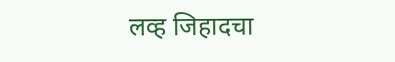लव्ह जिहादचा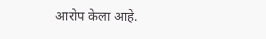आरोप केला आहे.